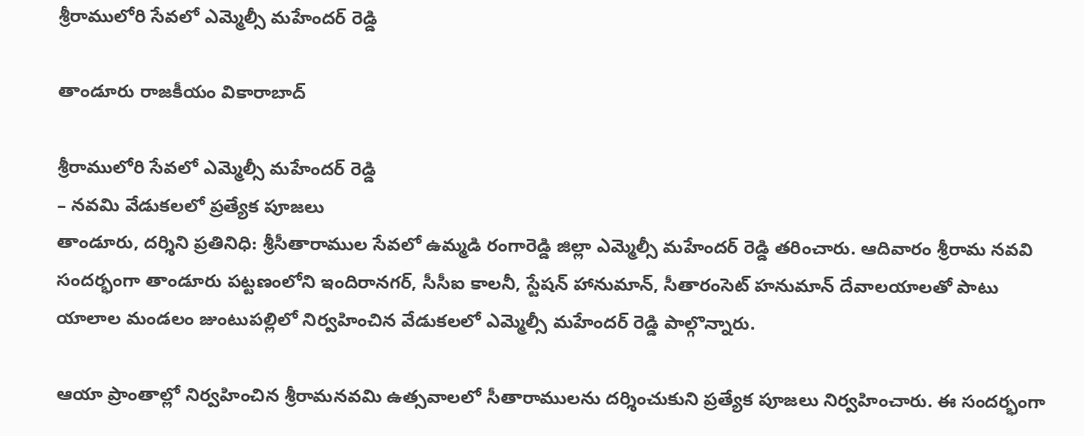శ్రీరాములోరి సేవలో ఎమ్మెల్సీ మహేందర్ రెడ్డి

తాండూరు రాజకీయం వికారాబాద్

శ్రీరాములోరి సేవలో ఎమ్మెల్సీ మహేందర్ రెడ్డి
– నవమి వేడుకలలో ప్రత్యేక పూజలు
తాండూరు, దర్శిని ప్రతినిధి: శ్రీసీతారాముల సేవలో ఉమ్మడి రంగారెడ్డి జిల్లా ఎమ్మెల్సీ మహేందర్ రెడ్డి తరించారు. ఆదివారం శ్రీరామ నవవి సందర్భంగా తాండూరు పట్టణంలోని ఇందిరానగర్, సీసీఐ కాలనీ, స్టేషన్ హానుమాన్, సీతారంసెట్ హనుమాన్ దేవాలయాలతో పాటు యాలాల మండలం జుంటుపల్లిలో నిర్వహించిన వేడుకలలో ఎమ్మెల్సీ మహేందర్ రెడ్డి పాల్గొన్నారు.

ఆయా ప్రాంతాల్లో నిర్వహించిన శ్రీరామనవమి ఉత్సవాలలో సీతారాములను దర్శించుకుని ప్రత్యేక పూజలు నిర్వహించారు. ఈ సందర్భంగా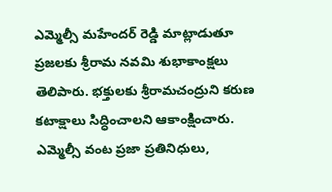ఎమ్మెల్సీ మహేందర్ రెడ్డి మాట్లాడుతూ ప్రజలకు శ్రీరామ నవమి శుభాకాంక్షలు తెలిపారు. భక్తులకు శ్రీరామచంద్రుని కరుణ కటాక్షాలు సిద్ధించాలని ఆకాంక్షించారు. ఎమ్మెల్సీ వంట ప్రజా ప్రతినిధులు,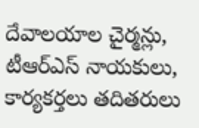దేవాలయాల చైర్మన్లు, టీఆర్ఎస్ నాయకులు, కార్యకర్తలు తదితరులు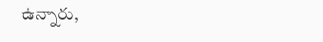ఉన్నారు,